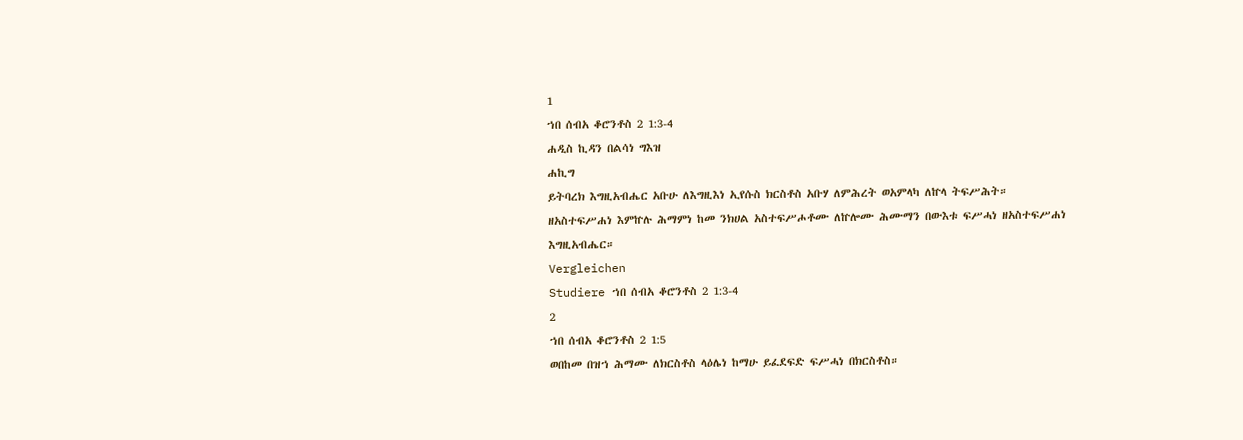1
ኀበ ሰብአ ቆሮንቶስ 2 1:3-4
ሐዲስ ኪዳን በልሳነ ግእዝ
ሐኪግ
ይትባረክ እግዚአብሔር አቡሁ ለእግዚእነ ኢየሱስ ክርስቶስ አቡሃ ለምሕረት ወአምላካ ለኵላ ትፍሥሕት። ዘአስተፍሥሐነ እምኵሉ ሕማምነ ከመ ንክሀል አስተፍሥሖቶሙ ለኵሎሙ ሕሙማን በውእቱ ፍሥሓነ ዘአስተፍሥሐነ እግዚአብሔር።
Vergleichen
Studiere ኀበ ሰብአ ቆሮንቶስ 2 1:3-4
2
ኀበ ሰብአ ቆሮንቶስ 2 1:5
ወበከመ በዝኀ ሕማሙ ለክርስቶስ ላዕሌነ ከማሁ ይፈደፍድ ፍሥሓነ በክርስቶስ።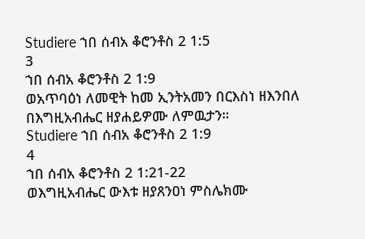Studiere ኀበ ሰብአ ቆሮንቶስ 2 1:5
3
ኀበ ሰብአ ቆሮንቶስ 2 1:9
ወአጥባዕነ ለመዊት ከመ ኢንትአመን በርእስነ ዘእንበለ በእግዚአብሔር ዘያሐይዎሙ ለምዉታን።
Studiere ኀበ ሰብአ ቆሮንቶስ 2 1:9
4
ኀበ ሰብአ ቆሮንቶስ 2 1:21-22
ወእግዚአብሔር ውእቱ ዘያጸንዐነ ምስሌክሙ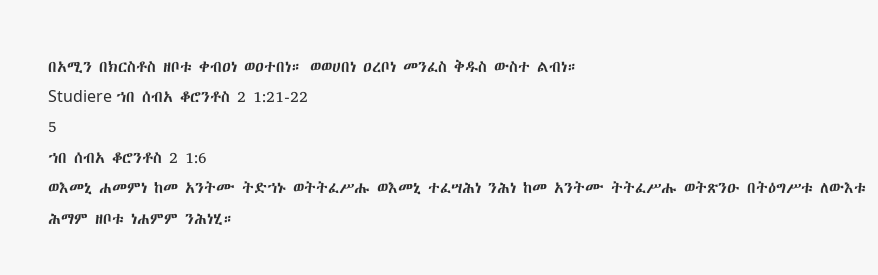በአሚን በክርስቶስ ዘቦቱ ቀብዐነ ወዐተበነ። ወወሀበነ ዐረቦነ መንፈስ ቅዱስ ውስተ ልብነ።
Studiere ኀበ ሰብአ ቆሮንቶስ 2 1:21-22
5
ኀበ ሰብአ ቆሮንቶስ 2 1:6
ወእመኒ ሐመምነ ከመ አንትሙ ትድኀኑ ወትትፈሥሑ ወእመኒ ተፈሣሕነ ንሕነ ከመ አንትሙ ትትፈሥሑ ወትጽንዑ በትዕግሥቱ ለውእቱ ሕማም ዘቦቱ ነሐምም ንሕነሂ።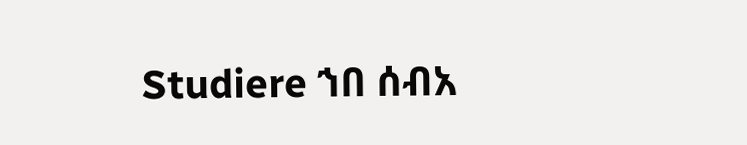Studiere ኀበ ሰብአ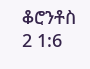ቆሮንቶስ 2 1:6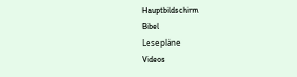Hauptbildschirm
Bibel
Lesepläne
Videos